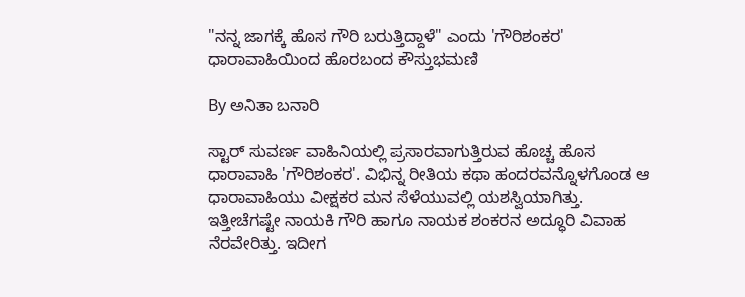"ನನ್ನ ಜಾಗಕ್ಕೆ ಹೊಸ ಗೌರಿ ಬರುತ್ತಿದ್ದಾಳೆ" ಎಂದು 'ಗೌರಿಶಂಕರ' ಧಾರಾವಾಹಿಯಿಂದ ಹೊರಬಂದ ಕೌಸ್ತುಭಮಣಿ

By ಅನಿತಾ ಬನಾರಿ

ಸ್ಟಾರ್ ಸುವರ್ಣ ವಾಹಿನಿಯಲ್ಲಿ ಪ್ರಸಾರವಾಗುತ್ತಿರುವ ಹೊಚ್ಚ ಹೊಸ ಧಾರಾವಾಹಿ 'ಗೌರಿಶಂಕರ'. ವಿಭಿನ್ನ ರೀತಿಯ ಕಥಾ ಹಂದರವನ್ನೊಳಗೊಂಡ ಆ ಧಾರಾವಾಹಿಯು ವೀಕ್ಷಕರ ಮನ ಸೆಳೆಯುವಲ್ಲಿ ಯಶಸ್ವಿಯಾಗಿತ್ತು. ಇತ್ತೀಚೆಗಷ್ಟೇ ನಾಯಕಿ ಗೌರಿ ಹಾಗೂ ನಾಯಕ ಶಂಕರನ ಅದ್ಧೂರಿ ವಿವಾಹ ನೆರವೇರಿತ್ತು. ಇದೀಗ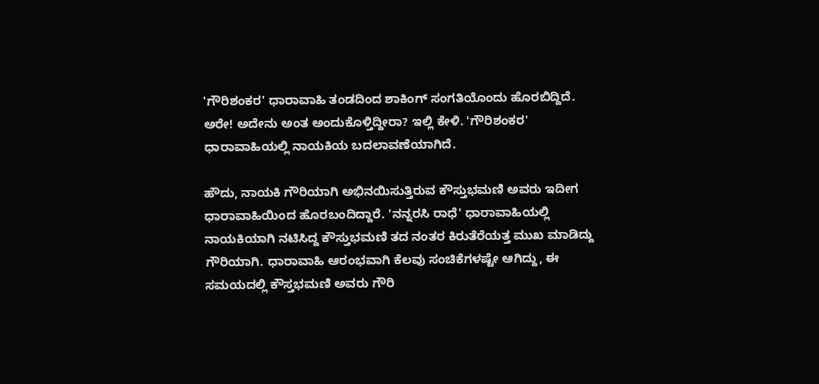'ಗೌರಿಶಂಕರ' ಧಾರಾವಾಹಿ ತಂಡದಿಂದ ಶಾಕಿಂಗ್ ಸಂಗತಿಯೊಂದು ಹೊರಬಿದ್ದಿದೆ. ಅರೇ! ಅದೇನು ಅಂತ ಅಂದುಕೊಳ್ತಿದ್ದೀರಾ? ಇಲ್ಲಿ ಕೇಳಿ. 'ಗೌರಿಶಂಕರ' ಧಾರಾವಾಹಿಯಲ್ಲಿ ನಾಯಕಿಯ ಬದಲಾವಣೆಯಾಗಿದೆ.

ಹೌದು, ನಾಯಕಿ ಗೌರಿಯಾಗಿ ಅಭಿನಯಿಸುತ್ತಿರುವ ಕೌಸ್ತುಭಮಣಿ ಅವರು ಇದೀಗ ಧಾರಾವಾಹಿಯಿಂದ ಹೊರಬಂದಿದ್ದಾರೆ. 'ನನ್ನರಸಿ ರಾಧೆ' ಧಾರಾವಾಹಿಯಲ್ಲಿ ನಾಯಕಿಯಾಗಿ ನಟಿಸಿದ್ದ ಕೌಸ್ತುಭಮಣಿ ತದ ನಂತರ ಕಿರುತೆರೆಯತ್ತ ಮುಖ ಮಾಡಿದ್ದು ಗೌರಿಯಾಗಿ. ಧಾರಾವಾಹಿ ಆರಂಭವಾಗಿ ಕೆಲವು ಸಂಚಿಕೆಗಳಷ್ಟೇ ಆಗಿದ್ದು, ಈ ಸಮಯದಲ್ಲಿ ಕೌಸ್ತಭಮಣಿ ಅವರು ಗೌರಿ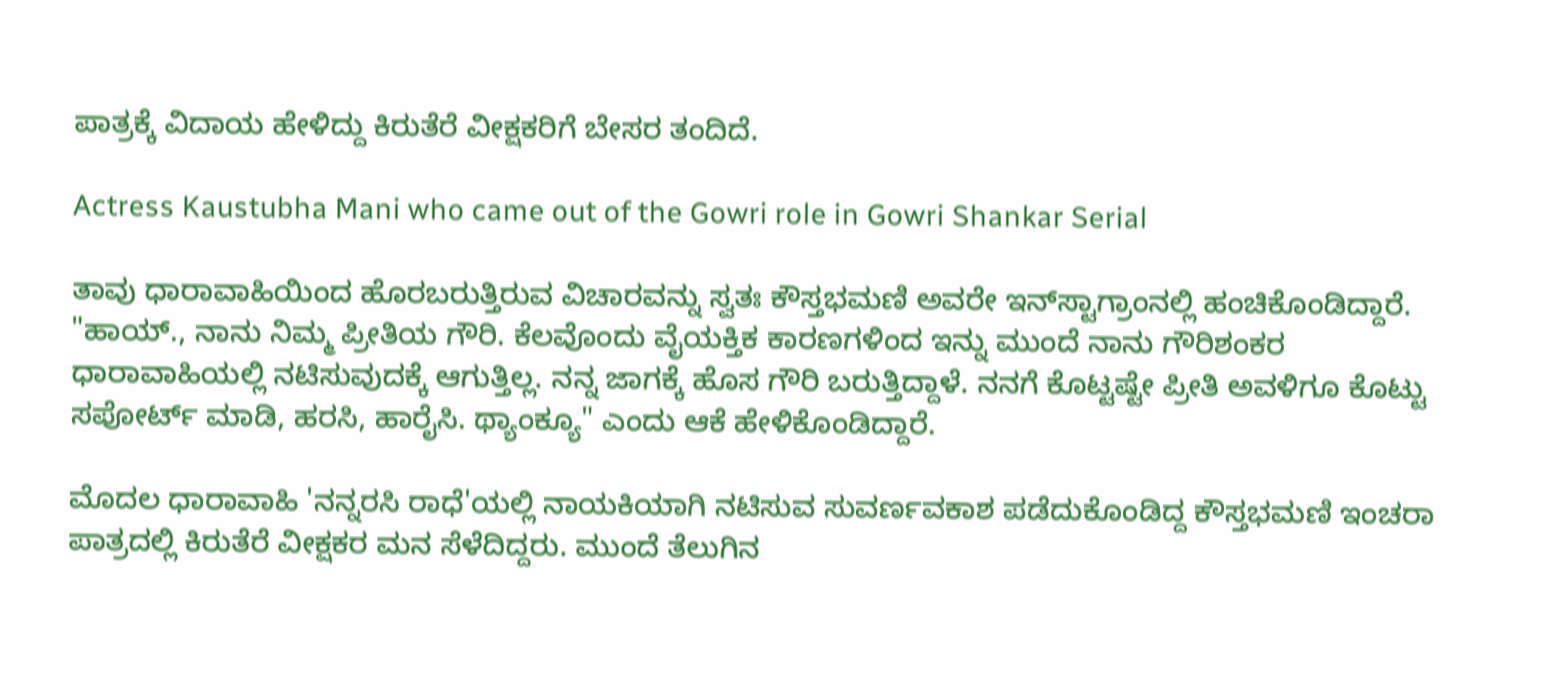ಪಾತ್ರಕ್ಕೆ ವಿದಾಯ ಹೇಳಿದ್ದು ಕಿರುತೆರೆ ವೀಕ್ಷಕರಿಗೆ ಬೇಸರ ತಂದಿದೆ.

Actress Kaustubha Mani who came out of the Gowri role in Gowri Shankar Serial

ತಾವು ಧಾರಾವಾಹಿಯಿಂದ ಹೊರಬರುತ್ತಿರುವ ವಿಚಾರವನ್ನು ಸ್ವತಃ ಕೌಸ್ತಭಮಣಿ ಅವರೇ ಇನ್‌ಸ್ಟಾಗ್ರಾಂನಲ್ಲಿ ಹಂಚಿಕೊಂಡಿದ್ದಾರೆ. "ಹಾಯ್., ನಾನು ನಿಮ್ಮ ಪ್ರೀತಿಯ ಗೌರಿ. ಕೆಲವೊಂದು ವೈಯಕ್ತಿಕ ಕಾರಣಗಳಿಂದ ಇನ್ನು ಮುಂದೆ ನಾನು ಗೌರಿಶಂಕರ ಧಾರಾವಾಹಿಯಲ್ಲಿ ನಟಿಸುವುದಕ್ಕೆ ಆಗುತ್ತಿಲ್ಲ. ನನ್ನ ಜಾಗಕ್ಕೆ ಹೊಸ ಗೌರಿ ಬರುತ್ತಿದ್ದಾಳೆ. ನನಗೆ ಕೊಟ್ಟಷ್ಟೇ ಪ್ರೀತಿ ಅವಳಿಗೂ ಕೊಟ್ಟು ಸಪೋರ್ಟ್ ಮಾಡಿ, ಹರಸಿ, ಹಾರೈಸಿ. ಥ್ಯಾಂಕ್ಯೂ" ಎಂದು ಆಕೆ ಹೇಳಿಕೊಂಡಿದ್ದಾರೆ.

ಮೊದಲ ಧಾರಾವಾಹಿ 'ನನ್ನರಸಿ ರಾಧೆ'ಯಲ್ಲಿ ನಾಯಕಿಯಾಗಿ ನಟಿಸುವ ಸುವರ್ಣವಕಾಶ ಪಡೆದುಕೊಂಡಿದ್ದ ಕೌಸ್ತಭಮಣಿ ಇಂಚರಾ ಪಾತ್ರದಲ್ಲಿ ಕಿರುತೆರೆ ವೀಕ್ಷಕರ ಮನ ಸೆಳೆದಿದ್ದರು. ಮುಂದೆ ತೆಲುಗಿನ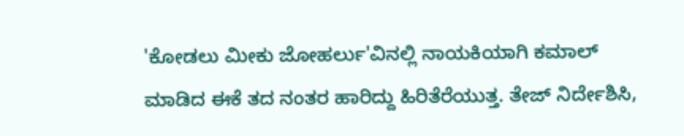'ಕೋಡಲು ಮೀಕು ಜೋಹರ್ಲು'ವಿನಲ್ಲಿ ನಾಯಕಿಯಾಗಿ ಕಮಾಲ್ ಮಾಡಿದ ಈಕೆ ತದ ನಂತರ ಹಾರಿದ್ದು ಹಿರಿತೆರೆಯುತ್ತ. ತೇಜ್ ನಿರ್ದೇಶಿಸಿ,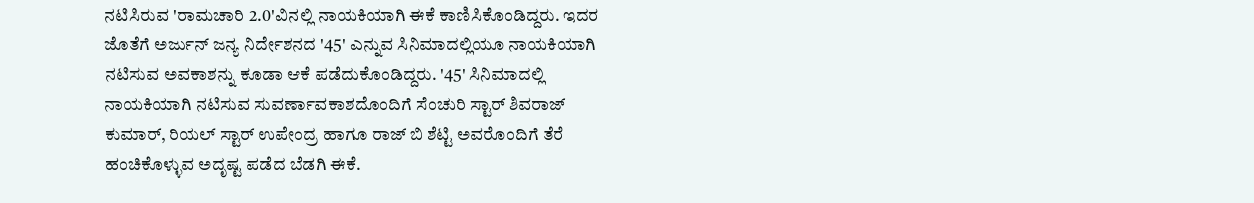ನಟಿಸಿರುವ 'ರಾಮಚಾರಿ 2.0'ವಿನಲ್ಲಿ ನಾಯಕಿಯಾಗಿ ಈಕೆ ಕಾಣಿಸಿಕೊಂಡಿದ್ದರು. ಇದರ ಜೊತೆಗೆ ಅರ್ಜುನ್ ಜನ್ಯ ನಿರ್ದೇಶನದ '45' ಎನ್ನುವ ಸಿನಿಮಾದಲ್ಲಿಯೂ ನಾಯಕಿಯಾಗಿ ನಟಿಸುವ ಅವಕಾಶನ್ನು ಕೂಡಾ ಆಕೆ ಪಡೆದುಕೊಂಡಿದ್ದರು. '45' ಸಿನಿಮಾದಲ್ಲಿ ನಾಯಕಿಯಾಗಿ ನಟಿಸುವ ಸುವರ್ಣಾವಕಾಶದೊಂದಿಗೆ ಸೆಂಚುರಿ ಸ್ಟಾರ್ ಶಿವರಾಜ್ ಕುಮಾರ್, ರಿಯಲ್ ಸ್ಟಾರ್ ಉಪೇಂದ್ರ ಹಾಗೂ ರಾಜ್ ಬಿ ಶೆಟ್ಟಿ ಅವರೊಂದಿಗೆ ತೆರೆ ಹಂಚಿಕೊಳ್ಳುವ ಅದೃಷ್ಟ ಪಡೆದ ಬೆಡಗಿ ಈಕೆ.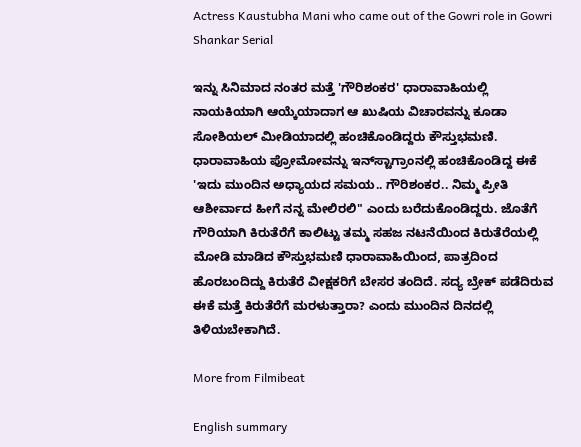Actress Kaustubha Mani who came out of the Gowri role in Gowri Shankar Serial

ಇನ್ನು ಸಿನಿಮಾದ ನಂತರ ಮತ್ತೆ 'ಗೌರಿಶಂಕರ' ಧಾರಾವಾಹಿಯಲ್ಲಿ ನಾಯಕಿಯಾಗಿ ಆಯ್ಕೆಯಾದಾಗ ಆ ಖುಷಿಯ ವಿಚಾರವನ್ನು ಕೂಡಾ ಸೋಶಿಯಲ್ ಮೀಡಿಯಾದಲ್ಲಿ ಹಂಚಿಕೊಂಡಿದ್ದರು ಕೌಸ್ತುಭಮಣಿ. ಧಾರಾವಾಹಿಯ ಪ್ರೋಮೋವನ್ನು ಇನ್‌ಸ್ಟಾಗ್ರಾಂನಲ್ಲಿ ಹಂಚಿಕೊಂಡಿದ್ದ ಈಕೆ 'ಇದು ಮುಂದಿನ ಅಧ್ಯಾಯದ ಸಮಯ.. ಗೌರಿಶಂಕರ.. ನಿಮ್ಮ ಪ್ರೀತಿ ಆಶೀರ್ವಾದ ಹೀಗೆ ನನ್ನ ಮೇಲಿರಲಿ" ಎಂದು ಬರೆದುಕೊಂಡಿದ್ದರು. ಜೊತೆಗೆ ಗೌರಿಯಾಗಿ ಕಿರುತೆರೆಗೆ ಕಾಲಿಟ್ಟು ತಮ್ಮ ಸಹಜ ನಟನೆಯಿಂದ ಕಿರುತೆರೆಯಲ್ಲಿ ಮೋಡಿ ಮಾಡಿದ ಕೌಸ್ತುಭಮಣಿ ಧಾರಾವಾಹಿಯಿಂದ, ಪಾತ್ರದಿಂದ ಹೊರಬಂದಿದ್ದು ಕಿರುತೆರೆ ವೀಕ್ಷಕರಿಗೆ ಬೇಸರ ತಂದಿದೆ. ಸದ್ಯ ಬ್ರೇಕ್ ಪಡೆದಿರುವ ಈಕೆ ಮತ್ತೆ ಕಿರುತೆರೆಗೆ ಮರಳುತ್ತಾರಾ? ಎಂದು ಮುಂದಿನ ದಿನದಲ್ಲಿ ತಿಳಿಯಬೇಕಾಗಿದೆ.

More from Filmibeat

English summary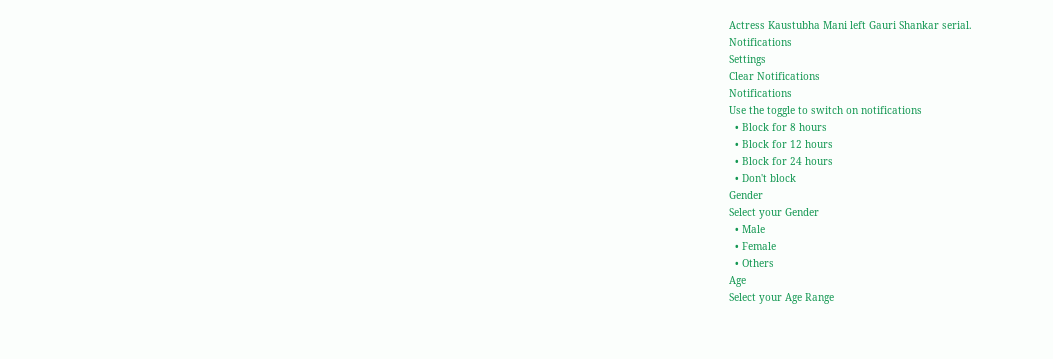Actress Kaustubha Mani left Gauri Shankar serial.
Notifications
Settings
Clear Notifications
Notifications
Use the toggle to switch on notifications
  • Block for 8 hours
  • Block for 12 hours
  • Block for 24 hours
  • Don't block
Gender
Select your Gender
  • Male
  • Female
  • Others
Age
Select your Age Range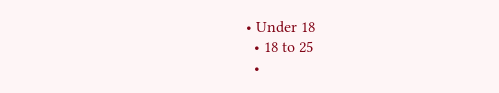• Under 18
  • 18 to 25
  •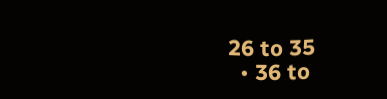26 to 35
  • 36 to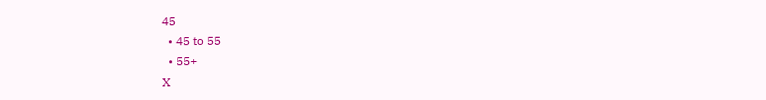45
  • 45 to 55
  • 55+
X